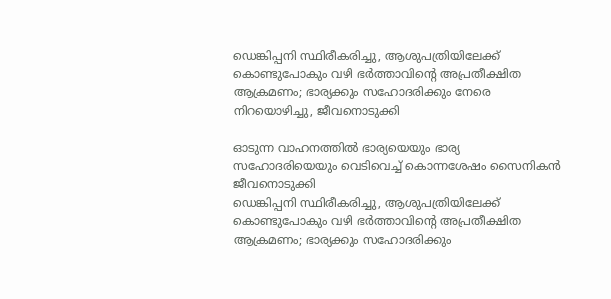ഡെങ്കിപ്പനി സ്ഥിരീകരിച്ചു, ആശുപത്രിയിലേക്ക് കൊണ്ടുപോകും വഴി ഭര്‍ത്താവിന്റെ അപ്രതീക്ഷിത ആക്രമണം; ഭാര്യക്കും സഹോദരിക്കും നേരെ നിറയൊഴിച്ചു, ജീവനൊടുക്കി

ഓടുന്ന വാഹനത്തില്‍ ഭാര്യയെയും ഭാര്യ സഹോദരിയെയും വെടിവെച്ച് കൊന്നശേഷം സൈനികന്‍ ജീവനൊടുക്കി
ഡെങ്കിപ്പനി സ്ഥിരീകരിച്ചു, ആശുപത്രിയിലേക്ക് കൊണ്ടുപോകും വഴി ഭര്‍ത്താവിന്റെ അപ്രതീക്ഷിത ആക്രമണം; ഭാര്യക്കും സഹോദരിക്കും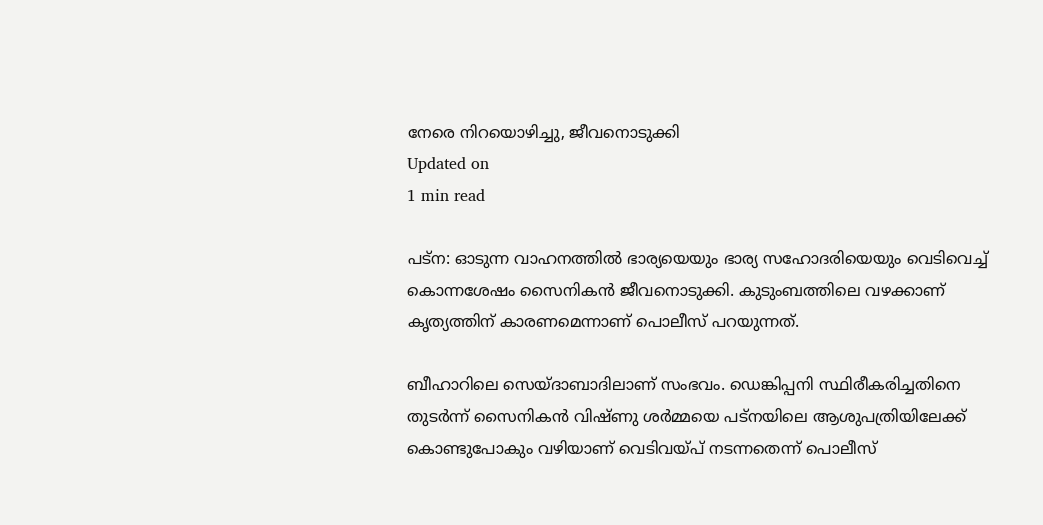നേരെ നിറയൊഴിച്ചു, ജീവനൊടുക്കി
Updated on
1 min read

പട്‌ന: ഓടുന്ന വാഹനത്തില്‍ ഭാര്യയെയും ഭാര്യ സഹോദരിയെയും വെടിവെച്ച് കൊന്നശേഷം സൈനികന്‍ ജീവനൊടുക്കി. കുടുംബത്തിലെ വഴക്കാണ് കൃത്യത്തിന് കാരണമെന്നാണ് പൊലീസ് പറയുന്നത്.

ബീഹാറിലെ സെയ്ദാബാദിലാണ് സംഭവം. ഡെങ്കിപ്പനി സ്ഥിരീകരിച്ചതിനെ തുടര്‍ന്ന് സൈനികന്‍ വിഷ്ണു ശര്‍മ്മയെ പട്‌നയിലെ ആശുപത്രിയിലേക്ക് കൊണ്ടുപോകും വഴിയാണ് വെടിവയ്പ് നടന്നതെന്ന് പൊലീസ്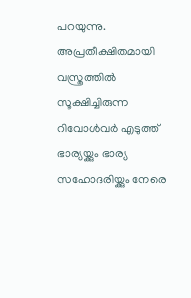പറയുന്നു. അപ്രതീക്ഷിതമായി വസ്ത്രത്തില്‍ സൂക്ഷിച്ചിരുന്ന റിവോള്‍വര്‍ എടുത്ത് ഭാര്യയ്ക്കും ഭാര്യ സഹോദരിയ്ക്കും നേരെ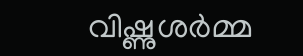വിഷ്ണുശര്‍മ്മ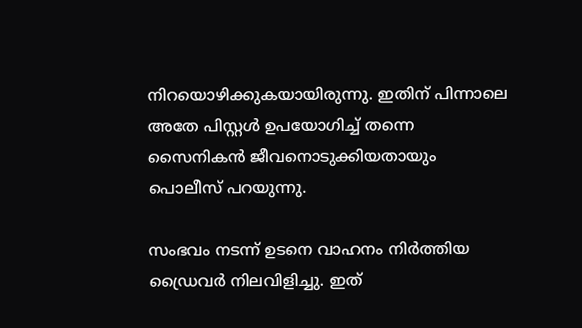നിറയൊഴിക്കുകയായിരുന്നു. ഇതിന് പിന്നാലെ അതേ പിസ്റ്റള്‍ ഉപയോഗിച്ച് തന്നെ സൈനികന്‍ ജീവനൊടുക്കിയതായും പൊലീസ് പറയുന്നു.

സംഭവം നടന്ന് ഉടനെ വാഹനം നിര്‍ത്തിയ ഡ്രൈവര്‍ നിലവിളിച്ചു. ഇത്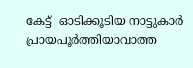കേട്ട്  ഓടിക്കൂടിയ നാട്ടുകാര്‍ പ്രായപൂര്‍ത്തിയാവാത്ത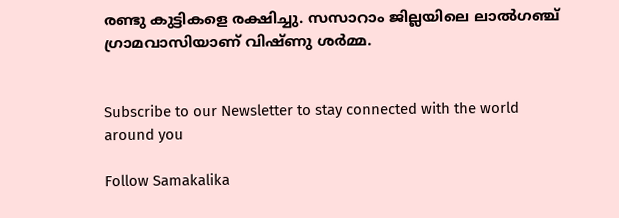രണ്ടു കുട്ടികളെ രക്ഷിച്ചു. സസാറാം ജില്ലയിലെ ലാല്‍ഗഞ്ച് ഗ്രാമവാസിയാണ് വിഷ്ണു ശര്‍മ്മ.


Subscribe to our Newsletter to stay connected with the world around you

Follow Samakalika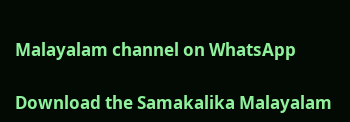Malayalam channel on WhatsApp

Download the Samakalika Malayalam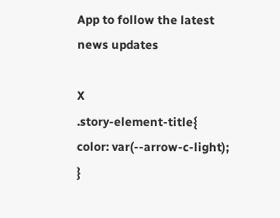App to follow the latest news updates

X
.story-element-title{ color: var(--arrow-c-light); }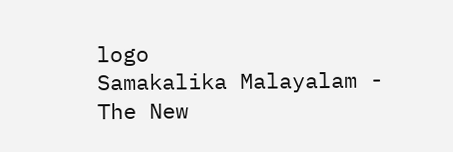logo
Samakalika Malayalam - The New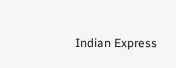Indian Express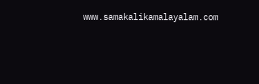www.samakalikamalayalam.com